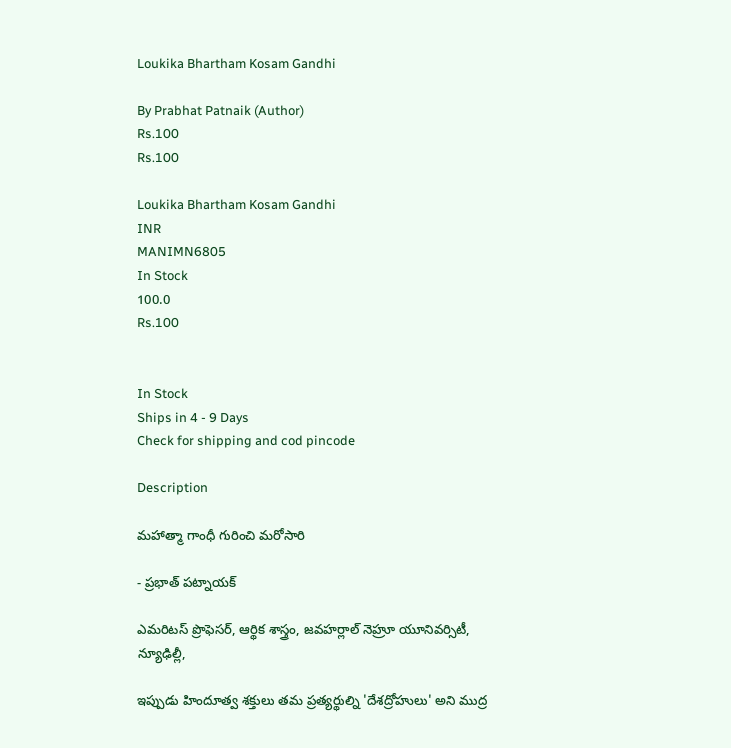Loukika Bhartham Kosam Gandhi

By Prabhat Patnaik (Author)
Rs.100
Rs.100

Loukika Bhartham Kosam Gandhi
INR
MANIMN6805
In Stock
100.0
Rs.100


In Stock
Ships in 4 - 9 Days
Check for shipping and cod pincode

Description

మహాత్మా గాంధీ గురించి మరోసారి

- ప్రభాత్ పట్నాయక్

ఎమరిటస్ ప్రొఫెసర్, ఆర్థిక శాస్త్రం, జవహర్లాల్ నెహ్రూ యూనివర్సిటీ, న్యూఢిల్లీ,

ఇప్పుడు హిందూత్వ శక్తులు తమ ప్రత్యర్థుల్ని 'దేశద్రోహులు' అని ముద్ర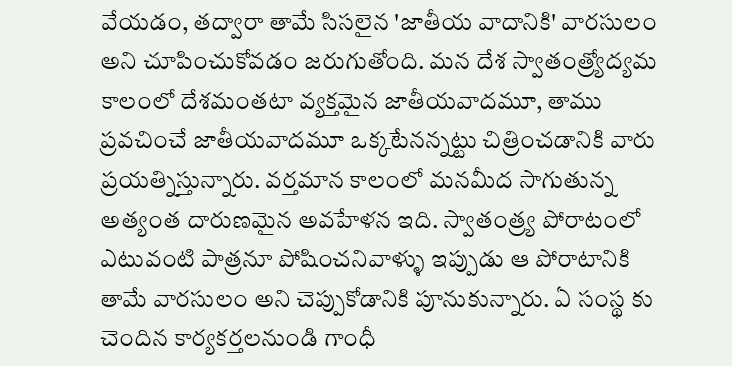వేయడం, తద్వారా తామే సిసలైన 'జాతీయ వాదానికి' వారసులం అని చూపించుకోవడం జరుగుతోంది. మన దేశ స్వాతంత్ర్యోద్యమ కాలంలో దేశమంతటా వ్యక్తమైన జాతీయవాదమూ, తాము ప్రవచించే జాతీయవాదమూ ఒక్కటేనన్నట్టు చిత్రించడానికి వారు ప్రయత్నిస్తున్నారు. వర్తమాన కాలంలో మనమీద సాగుతున్న అత్యంత దారుణమైన అవహేళన ఇది. స్వాతంత్ర్య పోరాటంలో ఎటువంటి పాత్రనూ పోషించనివాళ్ళు ఇప్పుడు ఆ పోరాటానికి తామే వారసులం అని చెప్పుకోడానికి పూనుకున్నారు. ఏ సంస్థ కు చెందిన కార్యకర్తలనుండి గాంధీ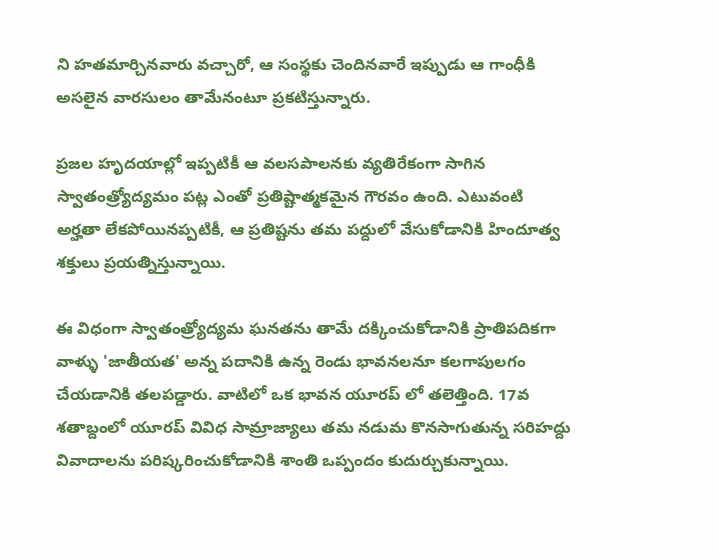ని హతమార్చినవారు వచ్చారో, ఆ సంస్థకు చెందినవారే ఇప్పుడు ఆ గాంధీకి అసలైన వారసులం తామేనంటూ ప్రకటిస్తున్నారు.

ప్రజల హృదయాల్లో ఇప్పటికీ ఆ వలసపాలనకు వ్యతిరేకంగా సాగిన స్వాతంత్ర్యోద్యమం పట్ల ఎంతో ప్రతిష్టాత్మకమైన గౌరవం ఉంది. ఎటువంటి అర్హతా లేకపోయినప్పటికీ, ఆ ప్రతిష్టను తమ పద్దులో వేసుకోడానికి హిందూత్వ శక్తులు ప్రయత్నిస్తున్నాయి.

ఈ విధంగా స్వాతంత్ర్యోద్యమ ఘనతను తామే దక్కించుకోడానికి ప్రాతిపదికగా వాళ్ళు 'జాతీయత' అన్న పదానికి ఉన్న రెండు భావనలనూ కలగాపులగం చేయడానికి తలపడ్డారు. వాటిలో ఒక భావన యూరప్ లో తలెత్తింది. 17వ శతాబ్దంలో యూరప్ వివిధ సామ్రాజ్యాలు తమ నడుమ కొనసాగుతున్న సరిహద్దు వివాదాలను పరిష్కరించుకోడానికి శాంతి ఒప్పందం కుదుర్చుకున్నాయి.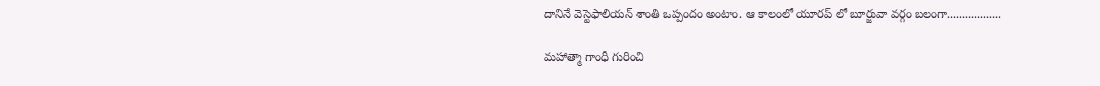దానినే వెస్టెఫాలియన్ శాంతి ఒప్పందం అంటాం. ఆ కాలంలో యూరప్ లో బూర్జువా వర్గం బలంగా..................

మహాత్మా గాంధీ గురించి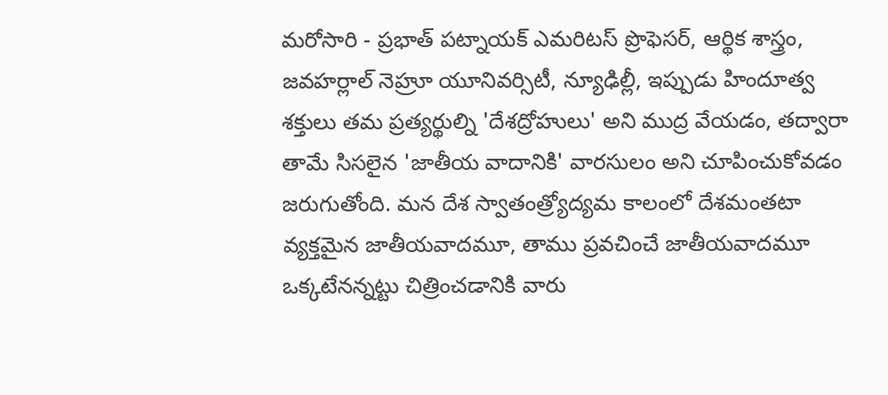మరోసారి - ప్రభాత్ పట్నాయక్ ఎమరిటస్ ప్రొఫెసర్, ఆర్థిక శాస్త్రం, జవహర్లాల్ నెహ్రూ యూనివర్సిటీ, న్యూఢిల్లీ, ఇప్పుడు హిందూత్వ శక్తులు తమ ప్రత్యర్థుల్ని 'దేశద్రోహులు' అని ముద్ర వేయడం, తద్వారా తామే సిసలైన 'జాతీయ వాదానికి' వారసులం అని చూపించుకోవడం జరుగుతోంది. మన దేశ స్వాతంత్ర్యోద్యమ కాలంలో దేశమంతటా వ్యక్తమైన జాతీయవాదమూ, తాము ప్రవచించే జాతీయవాదమూ ఒక్కటేనన్నట్టు చిత్రించడానికి వారు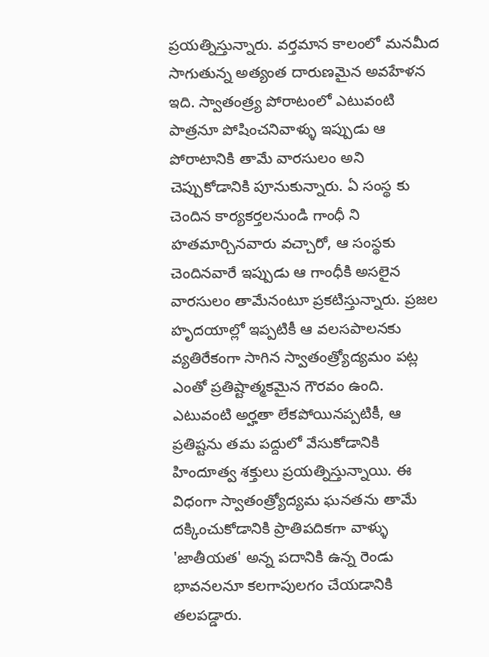ప్రయత్నిస్తున్నారు. వర్తమాన కాలంలో మనమీద సాగుతున్న అత్యంత దారుణమైన అవహేళన ఇది. స్వాతంత్ర్య పోరాటంలో ఎటువంటి పాత్రనూ పోషించనివాళ్ళు ఇప్పుడు ఆ పోరాటానికి తామే వారసులం అని చెప్పుకోడానికి పూనుకున్నారు. ఏ సంస్థ కు చెందిన కార్యకర్తలనుండి గాంధీ ని హతమార్చినవారు వచ్చారో, ఆ సంస్థకు చెందినవారే ఇప్పుడు ఆ గాంధీకి అసలైన వారసులం తామేనంటూ ప్రకటిస్తున్నారు. ప్రజల హృదయాల్లో ఇప్పటికీ ఆ వలసపాలనకు వ్యతిరేకంగా సాగిన స్వాతంత్ర్యోద్యమం పట్ల ఎంతో ప్రతిష్టాత్మకమైన గౌరవం ఉంది. ఎటువంటి అర్హతా లేకపోయినప్పటికీ, ఆ ప్రతిష్టను తమ పద్దులో వేసుకోడానికి హిందూత్వ శక్తులు ప్రయత్నిస్తున్నాయి. ఈ విధంగా స్వాతంత్ర్యోద్యమ ఘనతను తామే దక్కించుకోడానికి ప్రాతిపదికగా వాళ్ళు 'జాతీయత' అన్న పదానికి ఉన్న రెండు భావనలనూ కలగాపులగం చేయడానికి తలపడ్డారు.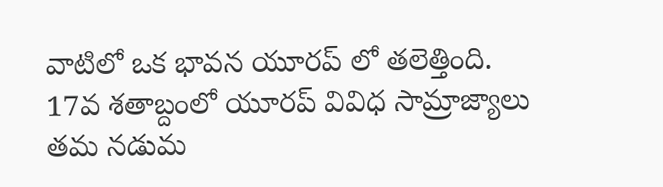వాటిలో ఒక భావన యూరప్ లో తలెత్తింది. 17వ శతాబ్దంలో యూరప్ వివిధ సామ్రాజ్యాలు తమ నడుమ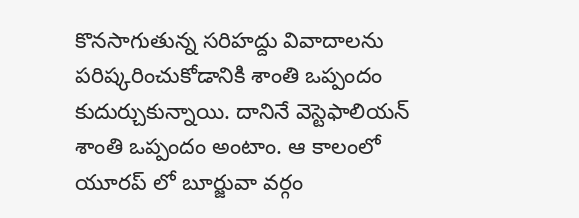కొనసాగుతున్న సరిహద్దు వివాదాలను పరిష్కరించుకోడానికి శాంతి ఒప్పందం కుదుర్చుకున్నాయి. దానినే వెస్టెఫాలియన్ శాంతి ఒప్పందం అంటాం. ఆ కాలంలో యూరప్ లో బూర్జువా వర్గం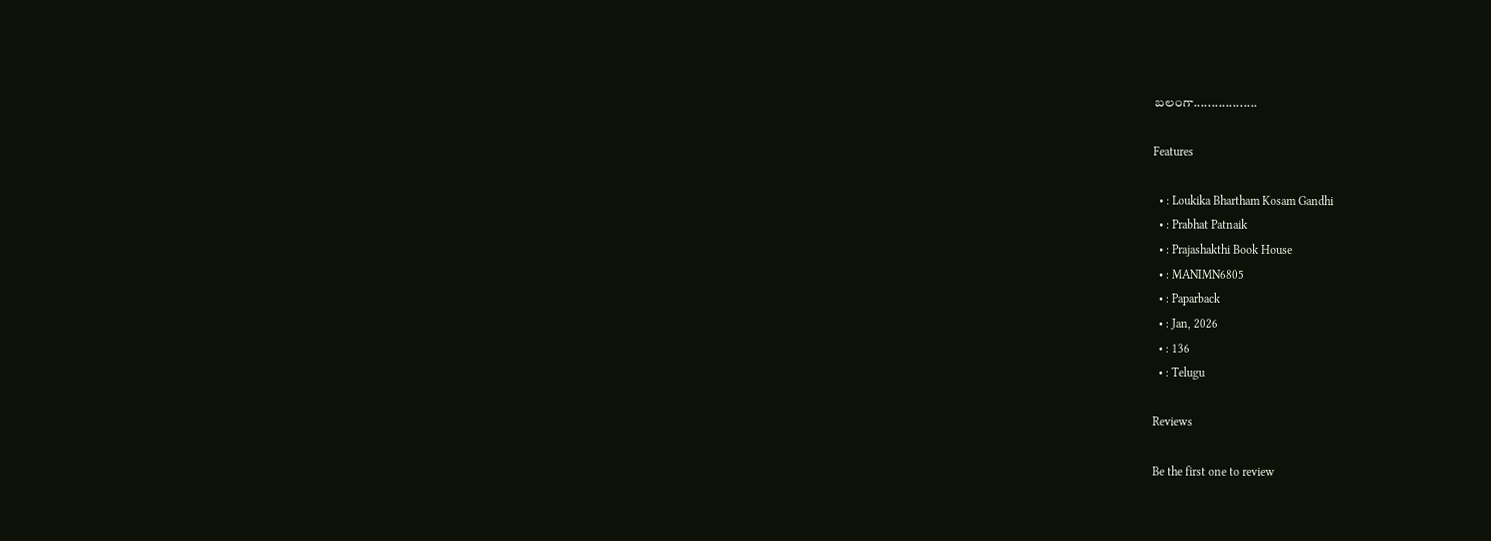బలంగా..................

Features

  • : Loukika Bhartham Kosam Gandhi
  • : Prabhat Patnaik
  • : Prajashakthi Book House
  • : MANIMN6805
  • : Paparback
  • : Jan, 2026
  • : 136
  • : Telugu

Reviews

Be the first one to review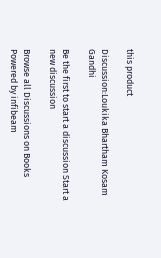this product

Discussion:Loukika Bhartham Kosam Gandhi

Be the first to start a discussion Start a new discussion

Browse all Discussions on Books
Powered by infibeam